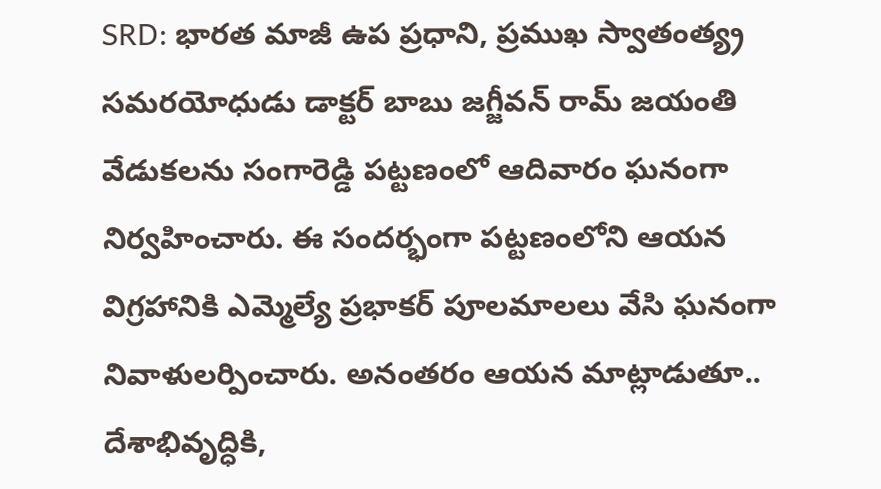SRD: భారత మాజీ ఉప ప్రధాని, ప్రముఖ స్వాతంత్య్ర సమరయోధుడు డాక్టర్ బాబు జగ్జీవన్ రామ్ జయంతి వేడుకలను సంగారెడ్డి పట్టణంలో ఆదివారం ఘనంగా నిర్వహించారు. ఈ సందర్భంగా పట్టణంలోని ఆయన విగ్రహానికి ఎమ్మెల్యే ప్రభాకర్ పూలమాలలు వేసి ఘనంగా నివాళులర్పించారు. అనంతరం ఆయన మాట్లాడుతూ.. దేశాభివృద్ధికి,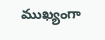ముఖ్యంగా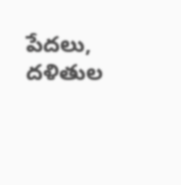పేదలు, దళితుల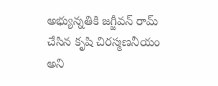అభ్యున్నతికి జగ్జీవన్ రామ్ చేసిన కృషి చిరస్మణనీయం అని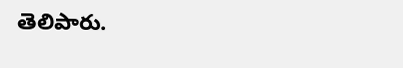తెలిపారు.